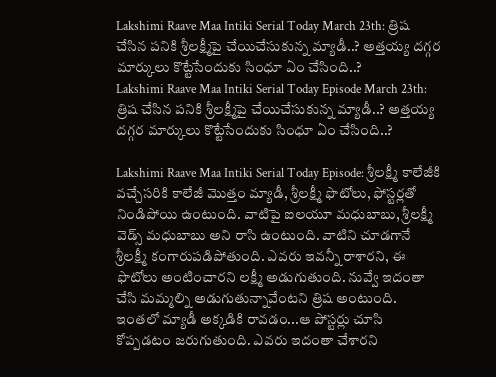Lakshimi Raave Maa Intiki Serial Today March 23th: త్రిష చేసిన పనికి శ్రీలక్ష్మీపై చేయిచేసుకున్న మ్యాడీ..? అత్తయ్య దగ్గర మార్కులు కొట్టేసేందుకు సింధూ ఏం చేసింది..?
Lakshimi Raave Maa Intiki Serial Today Episode March 23th: త్రిష చేసిన పనికి శ్రీలక్ష్మీపై చేయిచేసుకున్న మ్యాడీ..? అత్తయ్య దగ్గర మార్కులు కొట్టేసేందుకు సింధూ ఏం చేసింది..?

Lakshimi Raave Maa Intiki Serial Today Episode: శ్రీలక్ష్మీ కాలేజీకి వచ్చేసరికి కాలేజీ మొత్తం మ్యాడీ, శ్రీలక్ష్మీ ఫొటోలు, ఫోస్టర్లతో నిండిపోయి ఉంటుంది. వాటిపై ఐలయూ మధుబాబు, శ్రీలక్ష్మీ వెడ్స్ మధుబాబు అని రాసి ఉంటుంది. వాటిని చూడగానే శ్రీలక్ష్మీ కంగారుపడిపోతుంది. ఎవరు ఇవన్నీ రాశారని, ఈ ఫొటోలు అంటించారని లక్ష్మీ అడుగుతుంది. నువ్వే ఇదంతా చేసి మమ్మల్ని అడుగుతున్నావేంటని త్రిష అంటుంది. ఇంతలో మ్యాడీ అక్కడికి రావడం...ఆ పోస్టర్లు చూసి కోప్పడటం జరుగుతుంది. ఎవరు ఇదంతా చేశారని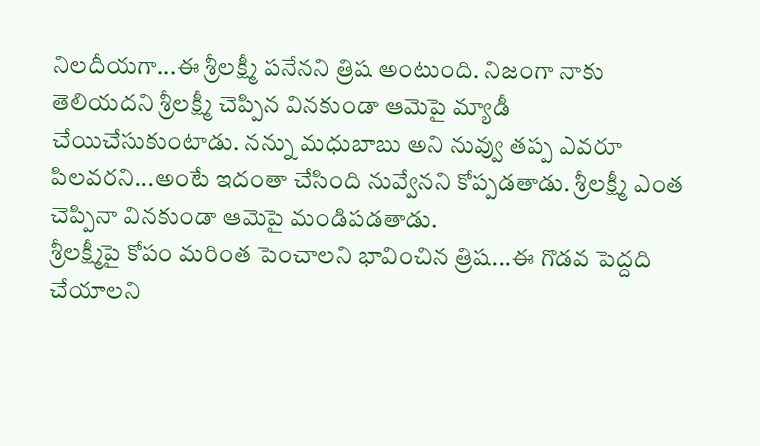నిలదీయగా...ఈ శ్రీలక్ష్మీ పనేనని త్రిష అంటుంది. నిజంగా నాకు తెలియదని శ్రీలక్ష్మీ చెప్పిన వినకుండా ఆమెపై మ్యాడీ చేయిచేసుకుంటాడు. నన్ను మధుబాబు అని నువ్వు తప్ప ఎవరూ పిలవరని...అంటే ఇదంతా చేసింది నువ్వేనని కోప్పడతాడు. శ్రీలక్ష్మీ ఎంత చెప్పినా వినకుండా ఆమెపై మండిపడతాడు.
శ్రీలక్ష్మీపై కోపం మరింత పెంచాలని భావించిన త్రిష...ఈ గొడవ పెద్దది చేయాలని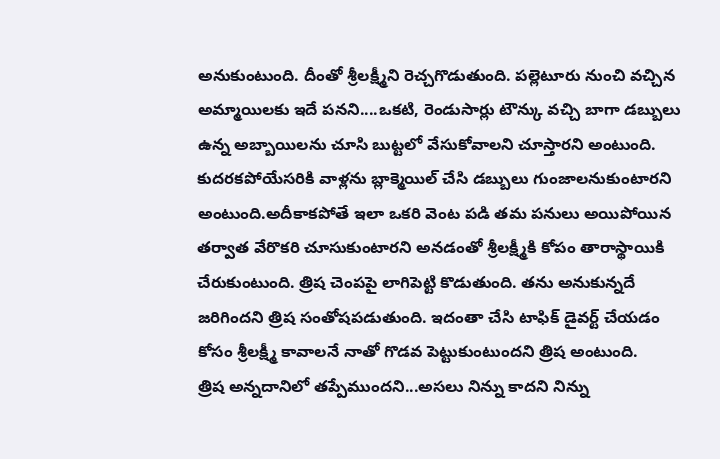అనుకుంటుంది. దీంతో శ్రీలక్ష్మీని రెచ్చగొడుతుంది. పల్లెటూరు నుంచి వచ్చిన అమ్మాయిలకు ఇదే పనని....ఒకటి, రెండుసార్లు టౌన్కు వచ్చి బాగా డబ్బులు ఉన్న అబ్బాయిలను చూసి బుట్టలో వేసుకోవాలని చూస్తారని అంటుంది. కుదరకపోయేసరికి వాళ్లను బ్లాక్మెయిల్ చేసి డబ్బులు గుంజాలనుకుంటారని అంటుంది.అదీకాకపోతే ఇలా ఒకరి వెంట పడి తమ పనులు అయిపోయిన తర్వాత వేరొకరి చూసుకుంటారని అనడంతో శ్రీలక్ష్మీకి కోపం తారాస్థాయికి చేరుకుంటుంది. త్రిష చెంపపై లాగిపెట్టి కొడుతుంది. తను అనుకున్నదే జరిగిందని త్రిష సంతోషపడుతుంది. ఇదంతా చేసి టాఫిక్ డైవర్ట్ చేయడం కోసం శ్రీలక్ష్మీ కావాలనే నాతో గొడవ పెట్టుకుంటుందని త్రిష అంటుంది.
త్రిష అన్నదానిలో తప్పేముందని...అసలు నిన్ను కాదని నిన్ను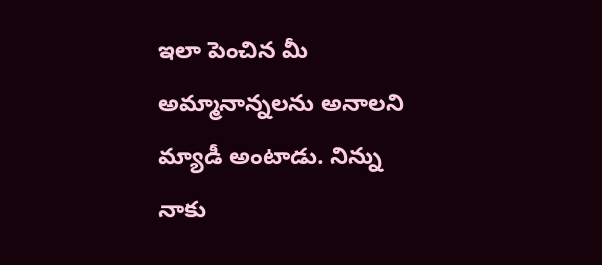ఇలా పెంచిన మీ అమ్మానాన్నలను అనాలని మ్యాడీ అంటాడు. నిన్ను నాకు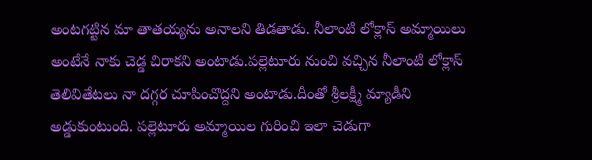అంటగట్టిన మా తాతయ్యను అనాలని తిడతాడు. నీలాంటి లోక్లాస్ అమ్మాయిలు అంటేనే నాకు చెడ్డ చిరాకని అంటాడు.పల్లెటూరు నుంచి వచ్చిన నీలాంటి లోక్లాస్ తెలివితేటలు నా దగ్గర చూపించొద్దని అంటాడు.దీంతో శ్రీలక్ష్మీ మ్యాడీని అడ్డుకుంటుంది. పల్లెటూరు అమ్మాయిల గురించి ఇలా చెడుగా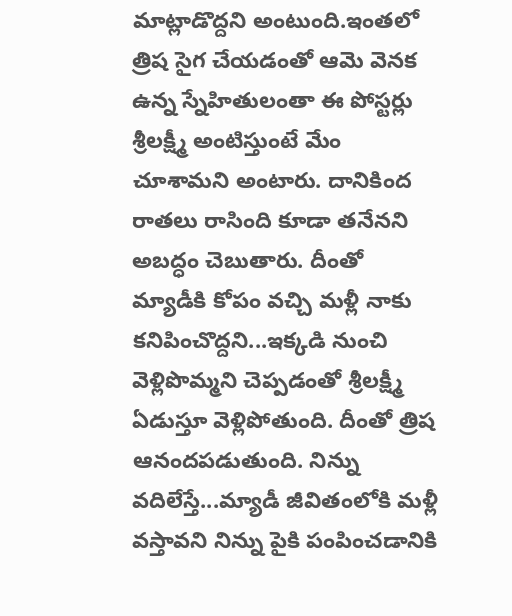మాట్లాడొద్దని అంటుంది.ఇంతలో త్రిష సైగ చేయడంతో ఆమె వెనక ఉన్న స్నేహితులంతా ఈ పోస్టర్లు శ్రీలక్ష్మీ అంటిస్తుంటే మేం చూశామని అంటారు. దానికింద రాతలు రాసింది కూడా తనేనని అబద్ధం చెబుతారు. దీంతో మ్యాడీకి కోపం వచ్చి మళ్లీ నాకు కనిపించొద్దని...ఇక్కడి నుంచి వెళ్లిపొమ్మని చెప్పడంతో శ్రీలక్ష్మీ ఏడుస్తూ వెళ్లిపోతుంది. దీంతో త్రిష ఆనందపడుతుంది. నిన్ను వదిలేస్తే...మ్యాడీ జీవితంలోకి మళ్లీ వస్తావని నిన్ను పైకి పంపించడానికి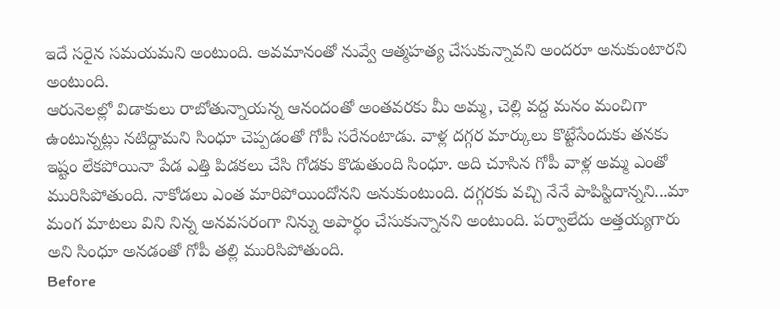ఇదే సరైన సమయమని అంటుంది. అవమానంతో నువ్వే ఆత్మహత్య చేసుకున్నావని అందరూ అనుకుంటారని అంటుంది.
ఆరునెలల్లో విడాకులు రాబోతున్నాయన్న ఆనందంతో అంతవరకు మీ అమ్మ, చెల్లి వద్ద మనం మంచిగా ఉంటున్నట్లు నటిద్దామని సింధూ చెప్పడంతో గోపీ సరేనంటాడు. వాళ్ల దగ్గర మార్కులు కొట్టేసేందుకు తనకు ఇష్టం లేకపోయినా పేడ ఎత్తి పిడకలు చేసి గోడకు కొడుతుంది సింధూ. అది చూసిన గోపీ వాళ్ల అమ్మ ఎంతో మురిసిపోతుంది. నాకోడలు ఎంత మారిపోయిందోనని అనుకుంటుంది. దగ్గరకు వచ్చి నేనే పాపిస్టిదాన్నని...మా మంగ మాటలు విని నిన్న అనవసరంగా నిన్ను అపార్థం చేసుకున్నానని అంటుంది. పర్వాలేదు అత్తయ్యగారు అని సింధూ అనడంతో గోపీ తల్లి మురిసిపోతుంది.
Before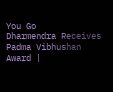You Go
Dharmendra Receives Padma Vibhushan Award |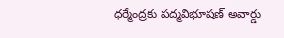ధర్మేంద్రకు పద్మవిభూషణ్ అవార్డు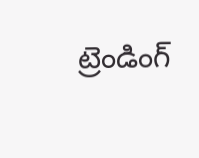ట్రెండింగ్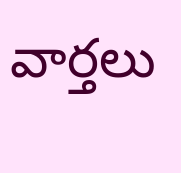వార్తలు